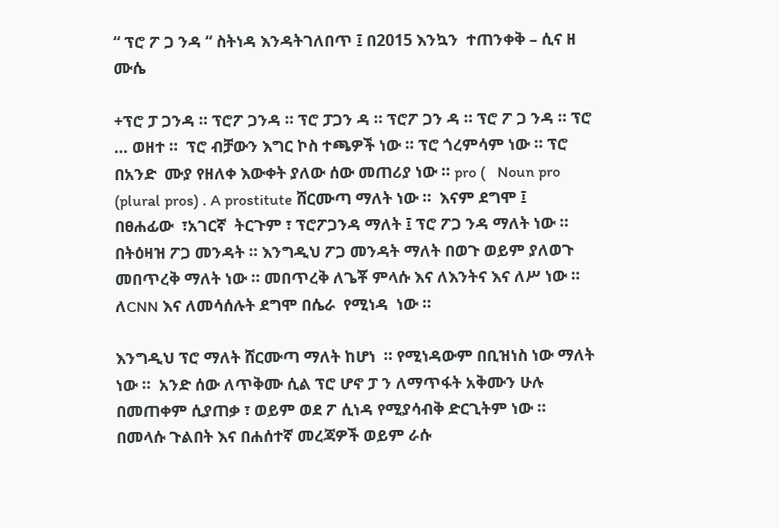“ ፕሮ ፖ ጋ ንዳ “ ስትነዳ እንዳትገለበጥ ፤ በ2015 እንኳን  ተጠንቀቅ – ሲና ዘ ሙሴ

+ፕሮ ፓ ጋንዳ ። ፕሮፖ ጋንዳ ። ፕሮ ፓጋን ዳ ። ፕሮፖ ጋን ዳ ። ፕሮ ፖ ጋ ንዳ ። ፕሮ … ወዘተ ።  ፕሮ ብቻውን እግር ኮስ ተጫዎች ነው ። ፕሮ ጎረምሳም ነው ። ፕሮ በአንድ  ሙያ የዘለቀ እውቀት ያለው ሰው መጠሪያ ነው ። pro (   Noun pro (plural pros) . A prostitute ሸርሙጣ ማለት ነው ።  እናም ደግሞ ፤   በፀሐፊው  ፣አገርኛ  ትርጉም ፣ ፕሮፖጋንዳ ማለት ፤ ፕሮ ፖጋ ንዳ ማለት ነው ። በትዕዛዝ ፖጋ መንዳት ። እንግዲህ ፖጋ መንዳት ማለት በወጉ ወይም ያለወጉ መበጥረቅ ማለት ነው ። መበጥረቅ ለጌቾ ምላሱ እና ለእንትና እና ለሥ ነው ። ለCNN እና ለመሳሰሉት ደግሞ በሴራ  የሚነዳ  ነው ።

እንግዲህ ፕሮ ማለት ሸርሙጣ ማለት ከሆነ  ። የሚነዳውም በቢዝነስ ነው ማለት ነው ።  አንድ ሰው ለጥቅሙ ሲል ፕሮ ሆኖ ፓ ን ለማጥፋት አቅሙን ሁሉ በመጠቀም ሲያጠቃ ፣ ወይም ወደ ፖ ሲነዳ የሚያሳብቅ ድርጊትም ነው ። በመላሱ ጉልበት እና በሐሰተኛ መረጃዎች ወይም ራሱ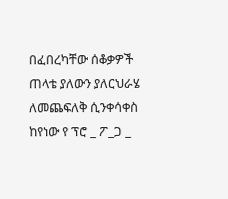በፈበረካቸው ሰቆቃዎች ጠላቴ ያለውን ያለርህራሄ ለመጨፍለቅ ሲንቀሳቀስ ከየነው የ ፕሮ _ ፖ_ጋ _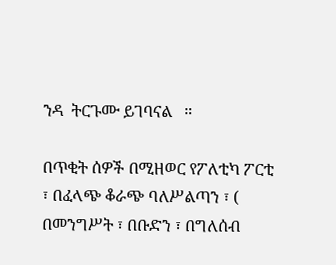ንዳ  ትርጉሙ ይገባናል   ።

በጥቂት ሰዎች በሚዘወር የፖለቲካ ፖርቲ ፣ በፈላጭ ቆራጭ ባለሥልጣን ፣ ( በመንግሥት ፣ በቡድን ፣ በግለሰብ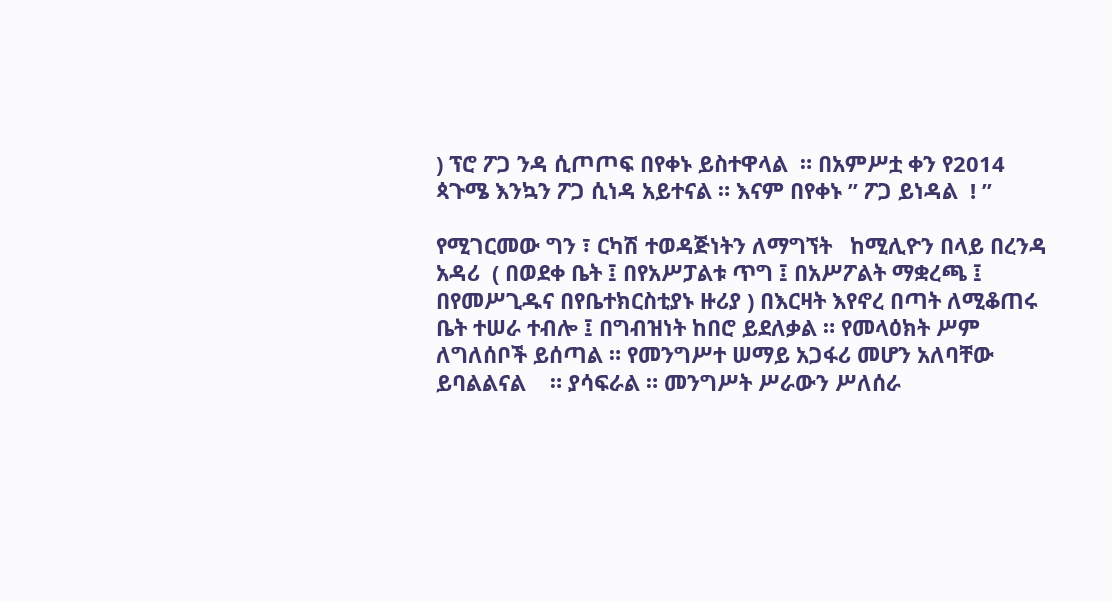) ፕሮ ፖጋ ንዳ ሲጦጦፍ በየቀኑ ይስተዋላል  ። በአምሥቷ ቀን የ2014  ጳጉሜ እንኳን ፖጋ ሲነዳ አይተናል ። እናም በየቀኑ ” ፖጋ ይነዳል  ! ”

የሚገርመው ግን ፣ ርካሽ ተወዳጅነትን ለማግኘት   ከሚሊዮን በላይ በረንዳ አዳሪ  ( በወደቀ ቤት ፤ በየአሥፓልቱ ጥግ ፤ በአሥፖልት ማቋረጫ ፤ በየመሥጊዱና በየቤተክርስቲያኑ ዙሪያ ) በእርዛት እየኖረ በጣት ለሚቆጠሩ ቤት ተሠራ ተብሎ ፤ በግብዝነት ከበሮ ይደለቃል ። የመላዕክት ሥም ለግለሰቦች ይሰጣል ። የመንግሥተ ሠማይ አጋፋሪ መሆን አለባቸው ይባልልናል    ። ያሳፍራል ። መንግሥት ሥራውን ሥለሰራ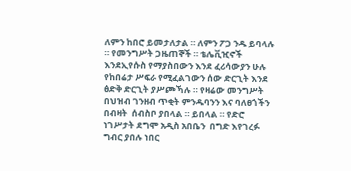ለምን ከበሮ ይመታለታል ። ለምን ፖጋ ንዱ ይባላሉ ። የመንግሥት ጋዜጠኞች ። ቴሌቪዢኖች እንደኢየሱስ የማያስበውን እንደ ፈሪሳውያን ሁሉ የከበሬታ ሥፍራ የሚፈልገውን ሰው ድርጊት እንደ ፅድቅ ድርጊት ያሥጮኻሉ ። የዛሬው መንግሥት በህዝብ ገንዘብ ጥቂት ምንዱባንን እና ባለፀጎችን በብዛት  ሰብስቦ ያበላል ። ይበላል ። የድሮ ነገሥታት ደግሞ አዲስ አበቤን  በግድ እየገረፉ ግብር ያበሉ ነበር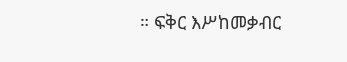። ፍቅር እሥከመቃብር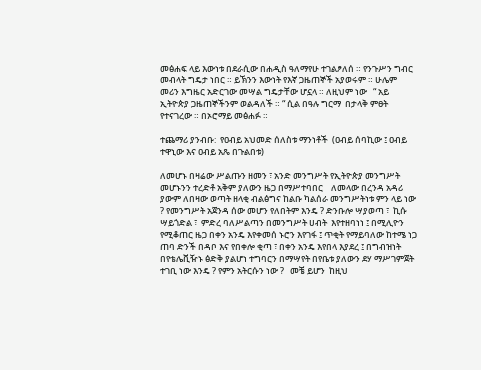መፅሐፍ ላይ እውነቱ በደራሲው በሐዲስ ዓለማየሁ ተገልፆለሰ ። የንጉሥን ግብር መብላት ግዴታ ነበር ። ይኽንን እውነት የእኛ ጋዜጠኞች አያወሩም ። ሁሌም መሪን እግዜር አድርገው መሣል ግዴታቸው ሆኗላ ። ለዚህም ነው   “ አይ ኢትዮጵያ ጋዜጠኞችንም ወልዳለች ። “ ሲል በዓሉ ግርማ  በታላቅ ምፀት የተናገረው ። በኦሮማይ መፅሐፉ ።

ተጨማሪ ያንብቡ:  የዐብይ አህመድ ሰለስቱ ማንነቶች  (ዐብይ ሰባኪው ፤ ዐብይ ተዋኒው እና ዐብይ አጼ በጉልበቱ)

ለመሆኑ በዛሬው ሥልጡን ዘመን ፣ አንድ መንግሥት የኢትዮጵያ መንግሥት መሆኑንን ተረድቶ አቅም ያለውን ዜጋ በማሥተባበር    ለመላው በረንዳ አዳሪ ያውም ለበዛው ወጣት ዘላቂ ብልፅግና ከልቡ ካልሰራ መንግሥትነቱ ምን ላይ ነው    ? የመንግሥት አጀንዳ ሰው መሆን የለበትም እንዴ ? ድንቡሎ ሣያወጣ ፣  ኪሱ ሣይጎድል ፣  ምድረ ባለሥልጣን በመንግሥት ሀብት  እየተዘባነነ ፤ በሚሊዮን የሚቆጠር ዜጋ በቀን አንዴ እየቀመሰ ኑሮን እየገፋ ፤ ጥቂት የማይባለው ከተሜ ነጋ ጠባ ድንች በዳቦ እና የበቀሎ ቂጣ ፣ በቀን አንዴ እየበላ እያደረ ፤ በግብዝነት በየቴሌቪዥኑ ፅድቅ ያልሆነ ተግባርን በማሣየት በየቤቱ ያለውን ደሃ ማሥገምጀት ተገቢ ነው እንዴ ? የምን አትርሱን ነው ?   መቼ ይሆን  ከዚህ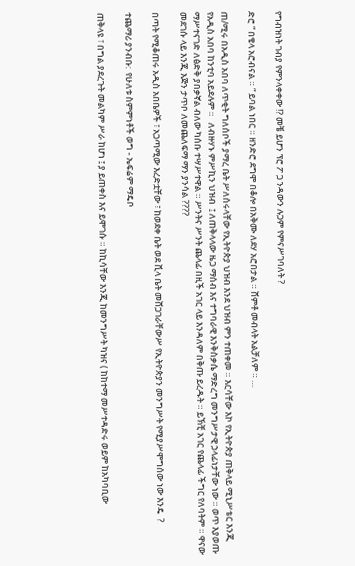የግብዝነት ገብያ የምንላቀቀው !? መቼ ይሆን ፕሮ ፖ ጋ ንዳውን ሉጋም የምናሥገባለት ?

ድሮ “ በቄላ አሮብናል ። “ ይባል ነበር ። ዘንድሮ ደግሞ በቆሎ በአቅሙ ለደሃ አሮበታል ። ሸምቶ መብላት አልቻለም ። …

ጠ/ሚሩ በአዲስ አበባ ለጥቂት ግለሰቦች ያማረ ቤት ሥለሰሩላቸው የኢትዮጵያ ህዝብ እንደ ህዝብ ምን ተጠቀመ ። እርሳቸው እኮ የኢትዮጵያ ጠቅላይ ሚኒሥቴር እንጂ የአዲስ አበባ ከንቲባ አይደሉም ።   ለብዙሃኑ ምሥኪን ህዝብ  ፤ ለጠቅላላው ዜጋ ማሰብ እና ተግባራዊ እንቅስቃሴ ማድረግ መንግሥታዊ ኃላፊነታቸው ነው ። ወጥ እያወጡ ማሥተናገድ ለፅድቅ ያበቃኛል ብለው ካሰቡ ተሣሥተዋል ። ሥንትና ሥንት ጨላፊ በዚች አገር ላይ እንዳለም በቅጡ ይረዱት ። ይኽቺ አገር የጨላፊ ችግር የለባትም ። ዋናው መደገሱ ላይ እንጂ እጅን ታጥቦ ለመጨለፍማ ማን ያንሳል ????

በጣት የሚቆጠሩ አዲስ አበቤዎች ፣ አጋጣሚው እረድቷቸው ፣ ከወደቀ ቤት ወደ ቪላ ቤት መሸጋገራቸውሥ የኢትዮጵያን መንግሥት የሚያሥሞግሰው ነው እንዴ  ?

ተጨማሪ ያንብቡ:  የሁለቱ ስምምነቶች ወግ - ኤፍሬም ማዴቦ

ጠቅላዩ ፣ በግል ያደረጉት መልካም ሥራ ከሆነ ፤ ያ ይጠቀስ እና ይሞገሱ ። ከኪሳቸው እንጂ ከመንግሥት ካዝና ( ከከተማ መሥተዳድሩ ወይም ከአካባቢው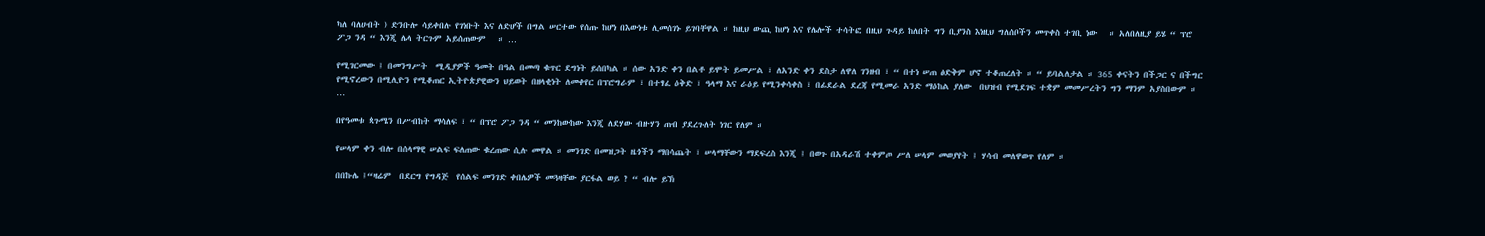ካለ ባለሀብት ) ድንቡሎ ሳይቀበሉ የገነቡት እና ለድሆች በግል ሠርተው የሰጡ ከሆነ በእውነቱ ሊመሰገኑ ይገባቸዋል ። ከዚህ ውጪ ከሆነ እና የሌሎች ተሳትፎ በዚህ ጉዳይ ከለበት ግን ቢያንስ እነዚህ ግለሰቦችን መጥቀስ ተገቢ ነው   ። አለበለዚያ ይሄ “ ፕሮ ፖጋ ንዳ “ እንጂ ሌላ ትርጉም አይሰጠውም   ። …

የሚገርመው ፤ በመንግሥት  ሚዲያዎች ዓመት በዓል በመጣ ቁጥር ደግነት ይሰበካል ። ሰው አንድ ቀን በልቶ ይሞት ይመሥል ፣ ለአንድ ቀን ደስታ ለዋለ ገንዘብ ፣ “ በተነ ሠጠ ፅድቅም ሆኖ ተቆጠረለት ። “ ይባልለታል ። 365 ቀናትን በችጋር ና በችግር የሚኖረውን በሚሊዮን የሚቆጠር ኢትዮጵያዊውን ህይወት በዘላቂነት ለመቀየር በፕሮግራም ፣ በተፃፈ ዕቅድ ፣ ዓላማ እና ራዕይ የሚንቀሳቀስ ፣ በፊደራል ደረጃ የሚመራ አንድ ማዕከል ያለው  በህዝብ የሚደገፍ ተቋም መመሥረትን ግን ማንም አያስበውም ። …

በየዓመቱ ጳጉሜን በሥብከት ማሳለፍ ፣ “ በፕሮ ፖጋ ንዳ “ መንከውከው እንጂ ለደሃው ብዙሃን ጠብ ያደረጉለት ነገር የለም ።

የሠላም ቀን ብሎ በሰላማዊ ሠልፍ ፍለጠው ቁረጠው ሲሉ መዋል ። መንገድ በመዝጋት ዜጎችን ማበሳጨት ፣ ሠላማቸውን ማደፍረስ እንጂ ፤ በወጉ በአዳራሽ ተቀምጦ ሥለ ሠላም መወያየት ፤ ሃሳብ መለዋወጥ የለም ።

በበኩሌ ፤“ዛሬም  በደርግ የግዳጅ  የሰልፍ መንገድ ቀበሌዎች መጓዛቸው ያርፋል ወይ ? “ ብሎ ይኽ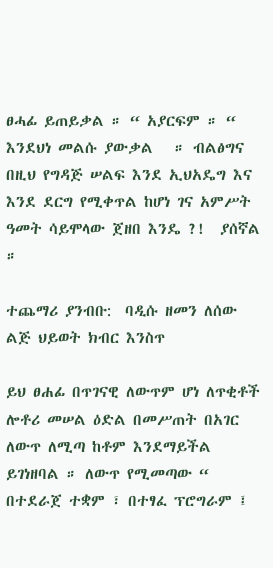ፀሓፊ ይጠይቃል ። “ አያርፍም ። “ እንደህነ መልሱ ያውቃል   ። ብልፅግና በዚህ የግዳጅ ሠልፍ እንደ ኢህአዴግ እና እንደ ደርግ የሚቀጥል ከሆነ ገና አምሥት ዓመት ሳይሞላው ጀዘበ እንዴ ?!  ያሰኛል ።

ተጨማሪ ያንብቡ:  ባዲሱ ዘመን ለሰው ልጅ ህይወት ክብር እንስጥ

ይህ ፀሐፊ በጥገናዊ ለውጥም ሆነ ለጥቂቶች ሎቶሪ መሠል ዕድል በመሥጠት በአገር ለውጥ ለሚጣ ከቶም እንደማይችል ይገነዘባል ። ለውጥ የሚመጣው “ በተደራጀ ተቋም ፣ በተፃፈ ፕሮግራም ፤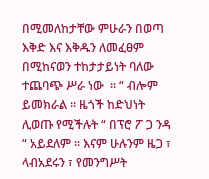በሚመለከታቸው ምሁራን በወጣ እቅድ እና እቅዱን ለመፈፀም በሚከናወን ተከታታይነት ባለው ተጨባጭ ሥራ ነው  ። “ ብሎም ይመክራል ። ዜጎች ከድህነት ሊወጡ የሚችሉት “ በፕሮ ፖ ጋ ንዳ “ አይደለም ። እናም ሁሉንም ዜጋ ፣ ላብአደሩን ፣ የመንግሥት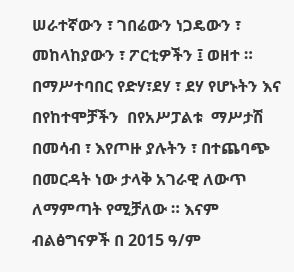ሠራተኛውን ፣ ገበሬውን ነጋዴውን ፣ መከላከያውን ፣ ፖርቲዎችን ፤ ወዘተ ። በማሥተባበር የድሃ፣ደሃ ፣ ደሃ የሆኑትን እና በየከተሞቻችን  በየአሥፓልቱ  ማሥታሽ በመሳብ ፣ እየጦዙ ያሉትን ፣ በተጨባጭ በመርዳት ነው ታላቅ አገራዊ ለውጥ ለማምጣት የሚቻለው ። እናም ብልፅግናዎች በ 2015 ዓ/ም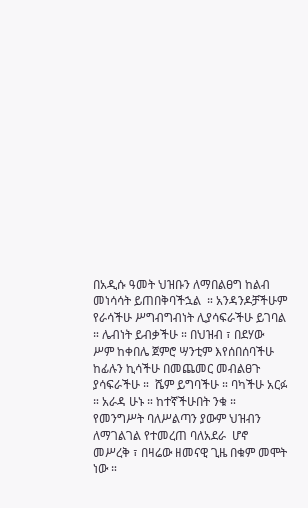በአዲሱ ዓመት ህዝቡን ለማበልፀግ ከልብ መነሳሳት ይጠበቅባችኋል  ። አንዳንዶቻችሁም የራሳችሁ ሥግብግብነት ሊያሳፍራችሁ ይገባል ። ሌብነት ይብቃችሁ ። በህዝብ ፣ በደሃው ሥም ከቀበሌ ጀምሮ ሣንቲም እየሰበሰባችሁ ከፊሉን ኪሳችሁ በመጨመር መብልፀጉ ያሳፍራችሁ ።  ሼም ይግባችሁ ። ባካችሁ አርፉ ። አራዳ ሁኑ ። ከተኛችሁበት ንቁ ። የመንግሥት ባለሥልጣን ያውም ህዝብን ለማገልገል የተመረጠ ባለአደራ  ሆኖ መሥረቅ ፣ በዛሬው ዘመናዊ ጊዜ በቁም መሞት ነው ።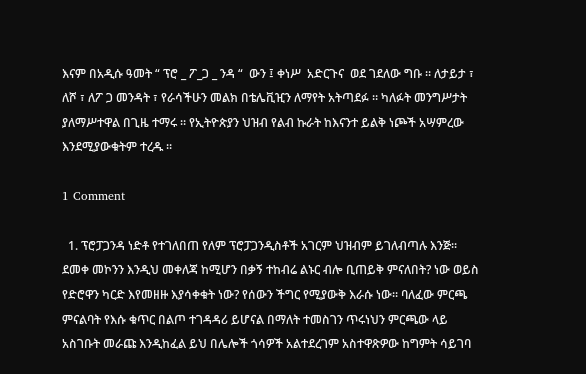እናም በአዲሱ ዓመት “ ፕሮ _ ፖ_ጋ _ ንዳ “  ውን ፤ ቀነሥ  አድርጉና  ወደ ገደለው ግቡ ። ለታይታ ፣ ለሾ ፣ ለፖ ጋ መንዳት ፣ የራሳችሁን መልክ በቴሌቪዢን ለማየት አትጣደፉ ። ካለፉት መንግሥታት ያለማሥተዋል በጊዜ ተማሩ ። የኢትዮጵያን ህዝብ የልብ ኩራት ከእናንተ ይልቅ ነጮች አሣምረው እንደሚያውቁትም ተረዱ ።

1 Comment

  1. ፕሮፓጋንዳ ነድቶ የተገለበጠ የለም ፕሮፓጋንዲስቶች አገርም ህዝብም ይገለብጣሉ እንጅ፡፡ ደመቀ መኮንን እንዲህ መቀለጃ ከሚሆን በቃኝ ተከብሬ ልኑር ብሎ ቢጠይቅ ምናለበት? ነው ወይስ የድሮዋን ካርድ እየመዘዙ እያሳቀቁት ነው? የሰውን ችግር የሚያውቅ እራሱ ነው፡፡ ባለፈው ምርጫ ምናልባት የእሱ ቁጥር በልጦ ተገዳዳሪ ይሆናል በማለት ተመስገን ጥሩነህን ምርጫው ላይ አስገቡት መራጩ እንዲከፈል ይህ በሌሎች ጎሳዎች አልተደረገም አስተዋጽዎው ከግምት ሳይገባ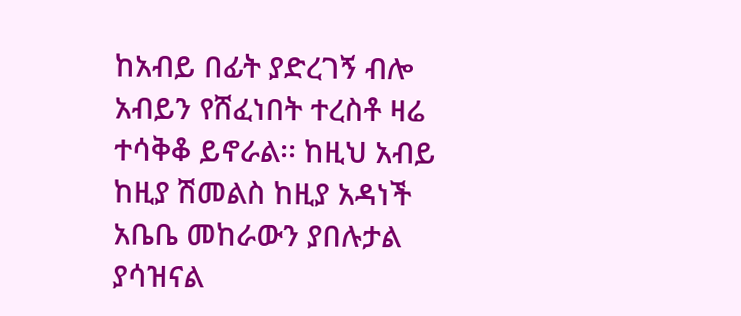ከአብይ በፊት ያድረገኝ ብሎ አብይን የሸፈነበት ተረስቶ ዛሬ ተሳቅቆ ይኖራል፡፡ ከዚህ አብይ ከዚያ ሽመልስ ከዚያ አዳነች አቤቤ መከራውን ያበሉታል ያሳዝናል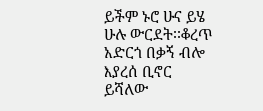ይችም ኑሮ ሁና ይሄ ሁሉ ውርደት፡፡ቆረጥ አድርጎ በቃኝ ብሎ እያረሰ ቢኖር ይሻለው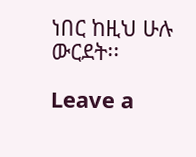ነበር ከዚህ ሁሉ ውርደት፡፡

Leave a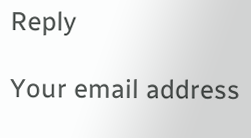Reply

Your email address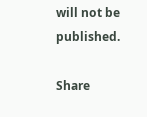will not be published.

Share